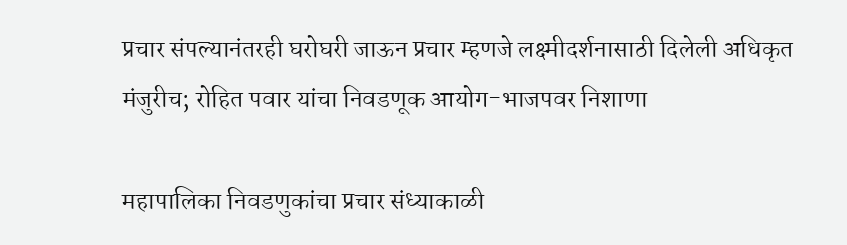प्रचार संपल्यानंतरही घरोघरी जाऊन प्रचार म्हणजे लक्ष्मीदर्शनासाठी दिलेली अधिकृत मंजुरीच; रोहित पवार यांचा निवडणूक आयोग-भाजपवर निशाणा

महापालिका निवडणुकांचा प्रचार संध्याकाळी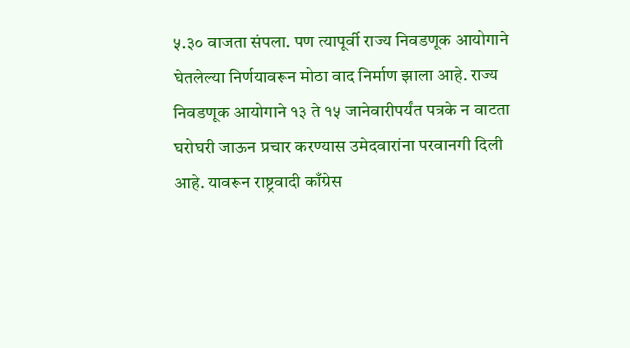५.३० वाजता संपला. पण त्यापूर्वी राज्य निवडणूक आयोगाने घेतलेल्या निर्णयावरून मोठा वाद निर्माण झाला आहे. राज्य निवडणूक आयोगाने १३ ते १५ जानेवारीपर्यंत पत्रके न वाटता घरोघरी जाऊन प्रचार करण्यास उमेदवारांना परवानगी दिली आहे. यावरून राष्ट्रवादी काँग्रेस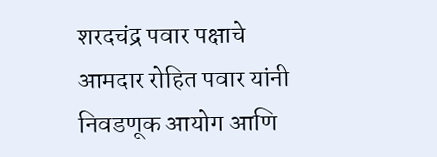शरदचंद्र पवार पक्षाचे आमदार रोहित पवार यांनी निवडणूक आयोग आणि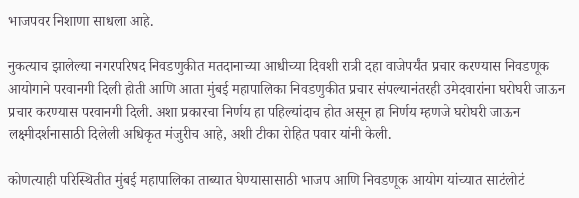भाजपवर निशाणा साधला आहे.

नुकत्याच झालेल्या नगरपरिषद निवडणुकीत मतदानाच्या आधीच्या दिवशी रात्री दहा वाजेपर्यंत प्रचार करण्यास निवडणूक आयोगाने परवानगी दिली होती आणि आता मुंबई महापालिका निवडणुकीत प्रचार संपल्यानंतरही उमेदवारांना घरोघरी जाऊन प्रचार करण्यास परवानगी दिली. अशा प्रकारचा निर्णय हा पहिल्यांदाच होत असून हा निर्णय म्हणजे घरोघरी जाऊन लक्ष्मीदर्शनासाठी दिलेली अधिकृत मंजुरीच आहे, अशी टीका रोहित पवार यांनी केली.

कोणत्याही परिस्थितीत मुंबई महापालिका ताब्यात घेण्यासासाठी भाजप आणि निवडणूक आयोग यांच्यात साटंलोटं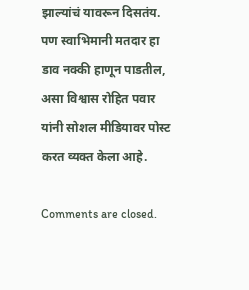झाल्यांचं यावरून दिसतंय. पण स्वाभिमानी मतदार हा डाव नक्की हाणून पाडतील, असा विश्वास रोहित पवार यांनी सोशल मीडियावर पोस्ट करत व्यक्त केला आहे.

Comments are closed.